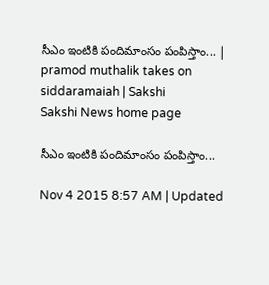సీఎం ఇంటికి పందిమాంసం పంపిస్తాం... | pramod muthalik takes on siddaramaiah | Sakshi
Sakshi News home page

సీఎం ఇంటికి పందిమాంసం పంపిస్తాం...

Nov 4 2015 8:57 AM | Updated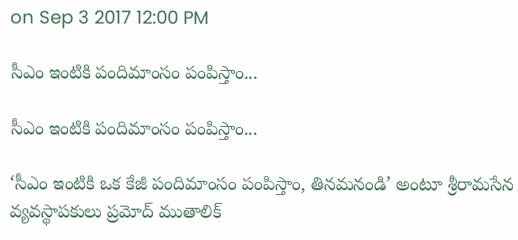on Sep 3 2017 12:00 PM

సీఎం ఇంటికి పందిమాంసం పంపిస్తాం...

సీఎం ఇంటికి పందిమాంసం పంపిస్తాం...

‘సీఎం ఇంటికి ఒక కేజీ పందిమాంసం పంపిస్తాం, తినమనండి’ అంటూ శ్రీరామసేన వ్యవస్థాపకులు ప్రమోద్ ముతాలిక్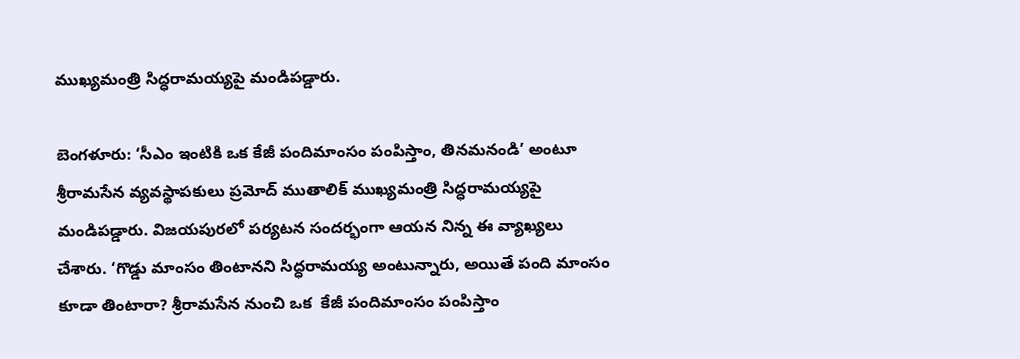ముఖ్యమంత్రి సిద్ధరామయ్యపై మండిపడ్డారు.

బెంగళూరు: ‘సీఎం ఇంటికి ఒక కేజీ పందిమాంసం పంపిస్తాం, తినమనండి’ అంటూ శ్రీరామసేన వ్యవస్థాపకులు ప్రమోద్ ముతాలిక్ ముఖ్యమంత్రి సిద్ధరామయ్యపై మండిపడ్డారు. విజయపురలో పర్యటన సందర్భంగా ఆయన నిన్న ఈ వ్యాఖ్యలు చేశారు. ‘గొడ్డు మాంసం తింటానని సిద్ధరామయ్య అంటున్నారు, అయితే పంది మాంసం కూడా తింటారా? శ్రీరామసేన నుంచి ఒక  కేజీ పందిమాంసం పంపిస్తాం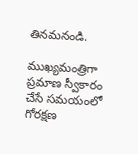తినమనండి.

ముఖ్యమంత్రిగా ప్రమాణ స్వీకారం చేసే సమయంలో గోరక్షణ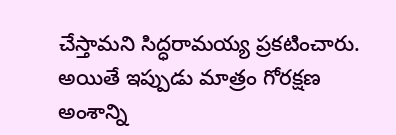చేస్తామని సిద్ధరామయ్య ప్రకటించారు. అయితే ఇప్పుడు మాత్రం గోరక్షణ అంశాన్ని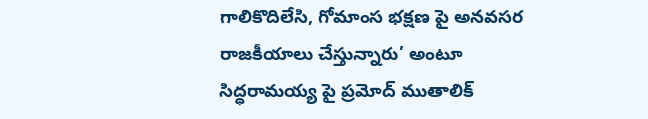గాలికొదిలేసి, గోమాంస భక్షణ పై అనవసర రాజకీయాలు చేస్తున్నారు’ అంటూ సిద్ధరామయ్య పై ప్రమోద్ ముతాలిక్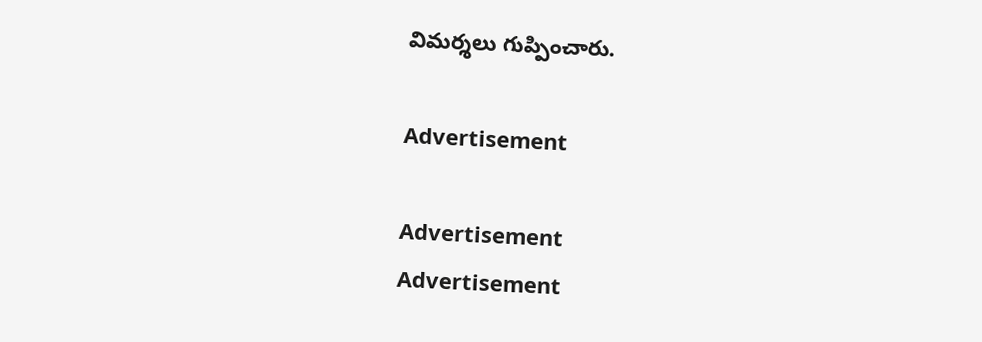విమర్శలు గుప్పించారు.

Advertisement

Advertisement
Advertisement